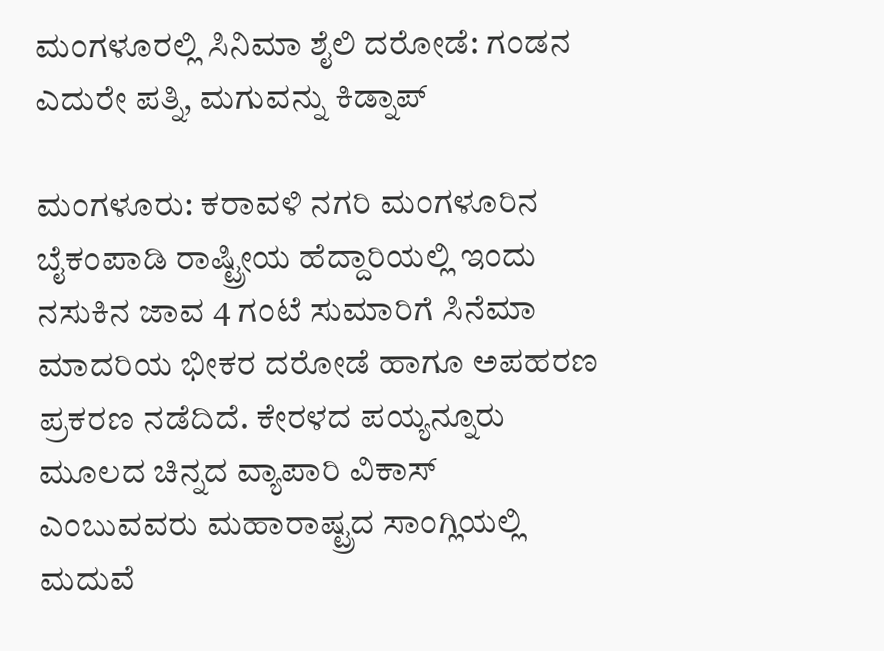ಮಂಗಳೂರಲ್ಲಿ ಸಿನಿಮಾ ಶೈಲಿ ದರೋಡೆ: ಗಂಡನ ಎದುರೇ ಪತ್ನಿ, ಮಗುವನ್ನು ಕಿಡ್ನಾಪ್

ಮಂಗಳೂರು: ಕರಾವಳಿ ನಗರಿ ಮಂಗಳೂರಿನ ಬೈಕಂಪಾಡಿ ರಾಷ್ಟ್ರೀಯ ಹೆದ್ದಾರಿಯಲ್ಲಿ ಇಂದು ನಸುಕಿನ ಜಾವ 4 ಗಂಟೆ ಸುಮಾರಿಗೆ ಸಿನೆಮಾ ಮಾದರಿಯ ಭೀಕರ ದರೋಡೆ ಹಾಗೂ ಅಪಹರಣ ಪ್ರಕರಣ ನಡೆದಿದೆ. ಕೇರಳದ ಪಯ್ಯನ್ನೂರು ಮೂಲದ ಚಿನ್ನದ ವ್ಯಾಪಾರಿ ವಿಕಾಸ್ ಎಂಬುವವರು ಮಹಾರಾಷ್ಟ್ರದ ಸಾಂಗ್ಲಿಯಲ್ಲಿ ಮದುವೆ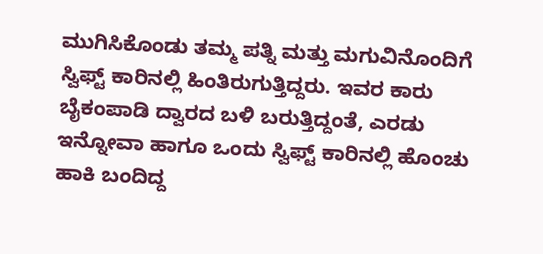ಮುಗಿಸಿಕೊಂಡು ತಮ್ಮ ಪತ್ನಿ ಮತ್ತು ಮಗುವಿನೊಂದಿಗೆ ಸ್ವಿಫ್ಟ್ ಕಾರಿನಲ್ಲಿ ಹಿಂತಿರುಗುತ್ತಿದ್ದರು. ಇವರ ಕಾರು ಬೈಕಂಪಾಡಿ ದ್ವಾರದ ಬಳಿ ಬರುತ್ತಿದ್ದಂತೆ, ಎರಡು ಇನ್ನೋವಾ ಹಾಗೂ ಒಂದು ಸ್ವಿಫ್ಟ್ ಕಾರಿನಲ್ಲಿ ಹೊಂಚು ಹಾಕಿ ಬಂದಿದ್ದ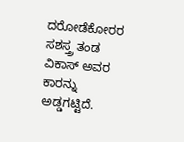ದರೋಡೆಕೋರರ ಸಶಸ್ತ್ರ ತಂಡ ವಿಕಾಸ್ ಅವರ ಕಾರನ್ನು ಅಡ್ಡಗಟ್ಟಿದೆ.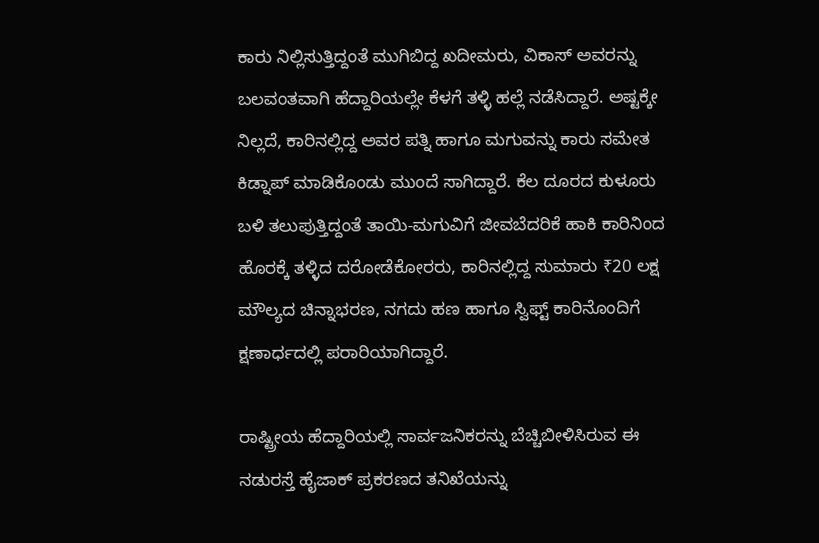ಕಾರು ನಿಲ್ಲಿಸುತ್ತಿದ್ದಂತೆ ಮುಗಿಬಿದ್ದ ಖದೀಮರು, ವಿಕಾಸ್ ಅವರನ್ನು ಬಲವಂತವಾಗಿ ಹೆದ್ದಾರಿಯಲ್ಲೇ ಕೆಳಗೆ ತಳ್ಳಿ ಹಲ್ಲೆ ನಡೆಸಿದ್ದಾರೆ. ಅಷ್ಟಕ್ಕೇ ನಿಲ್ಲದೆ, ಕಾರಿನಲ್ಲಿದ್ದ ಅವರ ಪತ್ನಿ ಹಾಗೂ ಮಗುವನ್ನು ಕಾರು ಸಮೇತ ಕಿಡ್ನಾಪ್ ಮಾಡಿಕೊಂಡು ಮುಂದೆ ಸಾಗಿದ್ದಾರೆ. ಕೆಲ ದೂರದ ಕುಳೂರು ಬಳಿ ತಲುಪುತ್ತಿದ್ದಂತೆ ತಾಯಿ-ಮಗುವಿಗೆ ಜೀವಬೆದರಿಕೆ ಹಾಕಿ ಕಾರಿನಿಂದ ಹೊರಕ್ಕೆ ತಳ್ಳಿದ ದರೋಡೆಕೋರರು, ಕಾರಿನಲ್ಲಿದ್ದ ಸುಮಾರು ₹20 ಲಕ್ಷ ಮೌಲ್ಯದ ಚಿನ್ನಾಭರಣ, ನಗದು ಹಣ ಹಾಗೂ ಸ್ವಿಫ್ಟ್ ಕಾರಿನೊಂದಿಗೆ ಕ್ಷಣಾರ್ಧದಲ್ಲಿ ಪರಾರಿಯಾಗಿದ್ದಾರೆ.

ರಾಷ್ಟ್ರೀಯ ಹೆದ್ದಾರಿಯಲ್ಲಿ ಸಾರ್ವಜನಿಕರನ್ನು ಬೆಚ್ಚಿಬೀಳಿಸಿರುವ ಈ ನಡುರಸ್ತೆ ಹೈಜಾಕ್ ಪ್ರಕರಣದ ತನಿಖೆಯನ್ನು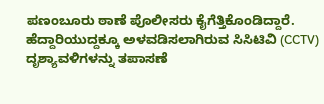ಪಣಂಬೂರು ಠಾಣೆ ಪೊಲೀಸರು ಕೈಗೆತ್ತಿಕೊಂಡಿದ್ದಾರೆ. ಹೆದ್ದಾರಿಯುದ್ದಕ್ಕೂ ಅಳವಡಿಸಲಾಗಿರುವ ಸಿಸಿಟಿವಿ (CCTV) ದೃಶ್ಯಾವಳಿಗಳನ್ನು ತಪಾಸಣೆ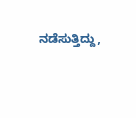ನಡೆಸುತ್ತಿದ್ದು,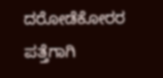ದರೋಡೆಕೋರರ ಪತ್ತೆಗಾಗಿ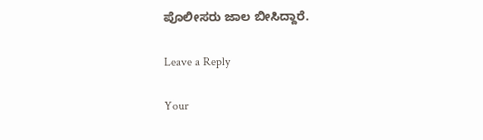ಪೊಲೀಸರು ಜಾಲ ಬೀಸಿದ್ದಾರೆ.

Leave a Reply

Your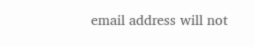email address will not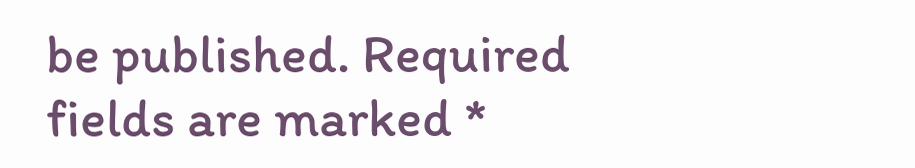be published. Required fields are marked *